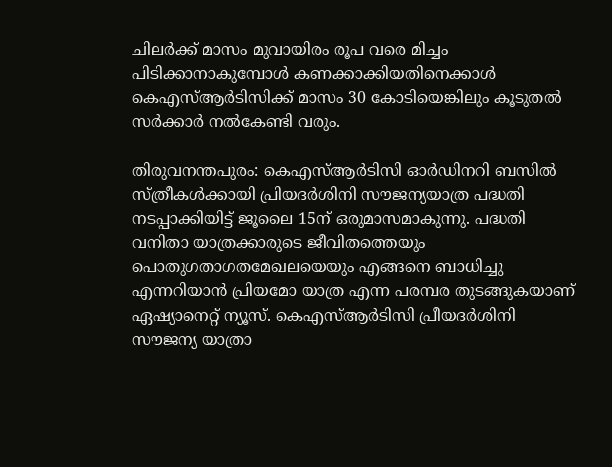ചിലര്‍ക്ക് മാസം മുവായിരം രൂപ വരെ മിച്ചം പിടിക്കാനാകുമ്പോൾ കണക്കാക്കിയതിനെക്കാള്‍ കെഎസ്ആര്‍ടിസിക്ക് മാസം 30 കോടിയെങ്കിലും കൂടുതൽ സര്‍ക്കാര്‍ നൽകേണ്ടി വരും.

തിരുവനന്തപുരം: കെഎസ്ആർടിസി ഓർഡിനറി ബസിൽ സ്ത്രീകൾക്കായി പ്രിയദർശിനി സൗജന്യയാത്ര പദ്ധതി നടപ്പാക്കിയിട്ട് ജൂലൈ 15ന് ഒരുമാസമാകുന്നു. പദ്ധതി വനിതാ യാത്രക്കാരുടെ ജീവിതത്തെയും പൊതുഗതാഗതമേഖലയെയും എങ്ങനെ ബാധിച്ചു എന്നറിയാൻ പ്രിയമോ യാത്ര എന്ന പരമ്പര തുടങ്ങുകയാണ് ഏഷ്യാനെറ്റ് ന്യൂസ്. കെഎസ്ആര്‍ടിസി പ്രീയദര്‍ശിനി സൗജന്യ യാത്രാ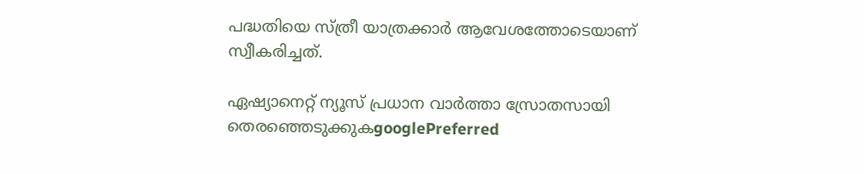പദ്ധതിയെ സ്ത്രീ യാത്രക്കാർ ആവേശത്തോടെയാണ് സ്വീകരിച്ചത്.

ഏഷ്യാനെറ്റ് ന്യൂസ് പ്രധാന വാർത്താ സ്രോതസായി തെരഞ്ഞെടുക്കുകgooglePreferred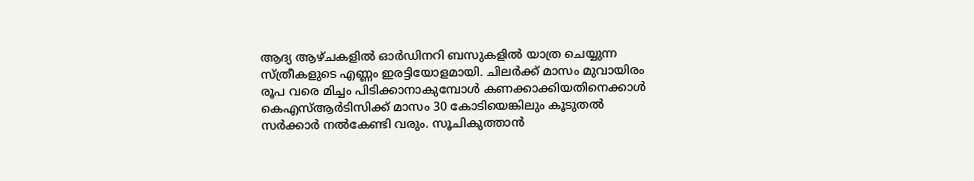ആദ്യ ആഴ്ചകളിൽ ഓര്‍ഡിനറി ബസുകളിൽ യാത്ര ചെയ്യുന്ന സ്ത്രീകളുടെ എണ്ണം ഇരട്ടിയോളമായി. ചിലര്‍ക്ക് മാസം മുവായിരം രൂപ വരെ മിച്ചം പിടിക്കാനാകുമ്പോൾ കണക്കാക്കിയതിനെക്കാള്‍ കെഎസ്ആര്‍ടിസിക്ക് മാസം 30 കോടിയെങ്കിലും കൂടുതൽ സര്‍ക്കാര്‍ നൽകേണ്ടി വരും. സൂചികുത്താൻ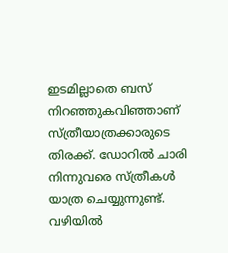ഇടമില്ലാതെ ബസ് നിറഞ്ഞുകവിഞ്ഞാണ് സ്ത്രീയാത്രക്കാരുടെ തിരക്ക്. ഡോറില്‍ ചാരി നിന്നുവരെ സ്ത്രീകള്‍ യാത്ര ചെയ്യുന്നുണ്ട്. വഴിയിൽ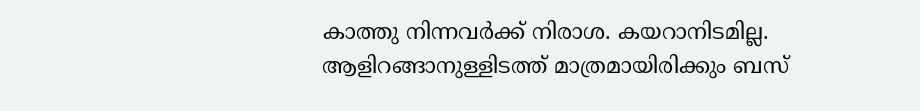കാത്തു നിന്നവര്‍ക്ക് നിരാശ. കയറാനിടമില്ല. ആളിറങ്ങാനുള്ളിടത്ത് മാത്രമായിരിക്കും ബസ്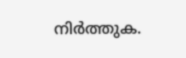നിർത്തുക.